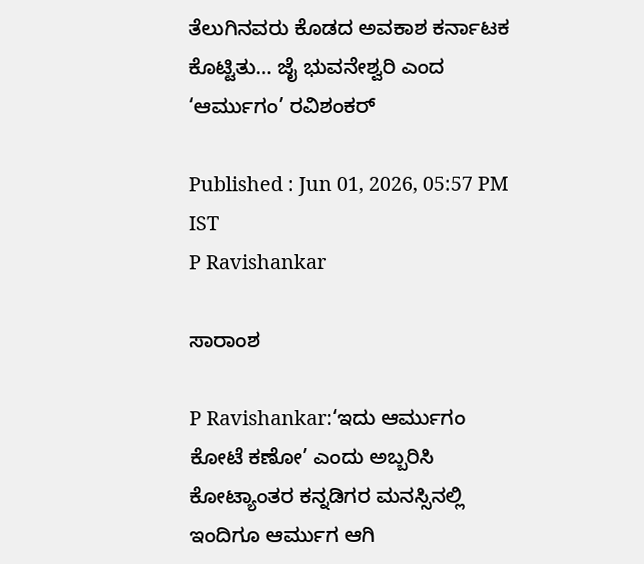ತೆಲುಗಿನವರು ಕೊಡದ ಅವಕಾಶ ಕರ್ನಾಟಕ ಕೊಟ್ಟಿತು… ಜೈ ಭುವನೇಶ್ವರಿ ಎಂದ ‘ಆರ್ಮುಗಂ’ ರವಿಶಂಕರ್

Published : Jun 01, 2026, 05:57 PM IST
P Ravishankar

ಸಾರಾಂಶ

P Ravishankar:‘ಇದು ಆರ್ಮುಗಂ ಕೋಟೆ ಕಣೋ’ ಎಂದು ಅಬ್ಬರಿಸಿ ಕೋಟ್ಯಾಂತರ ಕನ್ನಡಿಗರ ಮನಸ್ಸಿನಲ್ಲಿ ಇಂದಿಗೂ ಆರ್ಮುಗ ಆಗಿ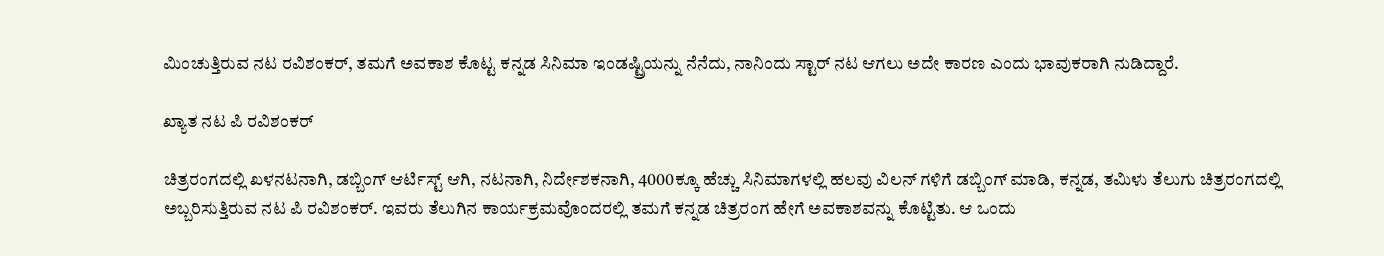ಮಿಂಚುತ್ತಿರುವ ನಟ ರವಿಶಂಕರ್, ತಮಗೆ ಅವಕಾಶ ಕೊಟ್ಟ ಕನ್ನಡ ಸಿನಿಮಾ ಇಂಡಷ್ಟ್ರಿಯನ್ನು ನೆನೆದು, ನಾನಿಂದು ಸ್ಟಾರ್ ನಟ ಆಗಲು ಅದೇ ಕಾರಣ ಎಂದು ಭಾವುಕರಾಗಿ ನುಡಿದ್ದಾರೆ.

ಖ್ಯಾತ ನಟ ಪಿ ರವಿಶಂಕರ್

ಚಿತ್ರರಂಗದಲ್ಲಿ ಖಳನಟನಾಗಿ, ಡಬ್ಬಿಂಗ್ ಆರ್ಟಿಸ್ಟ್ ಆಗಿ, ನಟನಾಗಿ, ನಿರ್ದೇಶಕನಾಗಿ, 4000ಕ್ಕೂ ಹೆಚ್ಚು ಸಿನಿಮಾಗಳಲ್ಲಿ ಹಲವು ವಿಲನ್ ಗಳಿಗೆ ಡಬ್ಬಿಂಗ್ ಮಾಡಿ, ಕನ್ನಡ, ತಮಿಳು ತೆಲುಗು ಚಿತ್ರರಂಗದಲ್ಲಿ ಅಬ್ಬರಿಸುತ್ತಿರುವ ನಟ ಪಿ ರವಿಶಂಕರ್. ಇವರು ತೆಲುಗಿನ ಕಾರ್ಯಕ್ರಮವೊಂದರಲ್ಲಿ ತಮಗೆ ಕನ್ನಡ ಚಿತ್ರರಂಗ ಹೇಗೆ ಅವಕಾಶವನ್ನು ಕೊಟ್ಟಿತು. ಆ ಒಂದು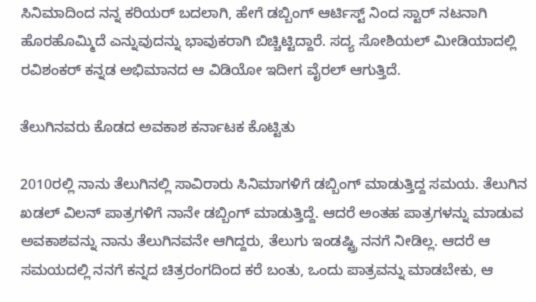ಸಿನಿಮಾದಿಂದ ನನ್ನ ಕರಿಯರ್ ಬದಲಾಗಿ, ಹೇಗೆ ಡಬ್ಬಿಂಗ್ ಆರ್ಟಿಸ್ಟ್ ನಿಂದ ಸ್ಟಾರ್ ನಟನಾಗಿ ಹೊರಹೊಮ್ಮಿದೆ ಎನ್ನುವುದನ್ನು ಭಾವುಕರಾಗಿ ಬಿಚ್ಚಿಟ್ಟಿದ್ದಾರೆ. ಸದ್ಯ ಸೋಶಿಯಲ್ ಮೀಡಿಯಾದಲ್ಲಿ ರವಿಶಂಕರ್ ಕನ್ನಡ ಅಭಿಮಾನದ ಆ ವಿಡಿಯೋ ಇದೀಗ ವೈರಲ್ ಆಗುತ್ತಿದೆ.

ತೆಲುಗಿನವರು ಕೊಡದ ಅವಕಾಶ ಕರ್ನಾಟಕ ಕೊಟ್ಟಿತು

2010ರಲ್ಲಿ ನಾನು ತೆಲುಗಿನಲ್ಲಿ ಸಾವಿರಾರು ಸಿನಿಮಾಗಳಿಗೆ ಡಬ್ಬಿಂಗ್ ಮಾಡುತ್ತಿದ್ದ ಸಮಯ. ತೆಲುಗಿನ ಖಡಲ್ ವಿಲನ್ ಪಾತ್ರಗಳಿಗೆ ನಾನೇ ಡಬ್ಬಿಂಗ್ ಮಾಡುತ್ತಿದ್ದೆ. ಆದರೆ ಅಂತಹ ಪಾತ್ರಗಳನ್ನು ಮಾಡುವ ಅವಕಾಶವನ್ನು ನಾನು ತೆಲುಗಿನವನೇ ಆಗಿದ್ದರು, ತೆಲುಗು ಇಂಡಷ್ಟ್ರಿ ನನಗೆ ನೀಡಿಲ್ಲ. ಆದರೆ ಆ ಸಮಯದಲ್ಲಿ ನನಗೆ ಕನ್ನದ ಚಿತ್ರರಂಗದಿಂದ ಕರೆ ಬಂತು, ಒಂದು ಪಾತ್ರವನ್ನು ಮಾಡಬೇಕು, ಆ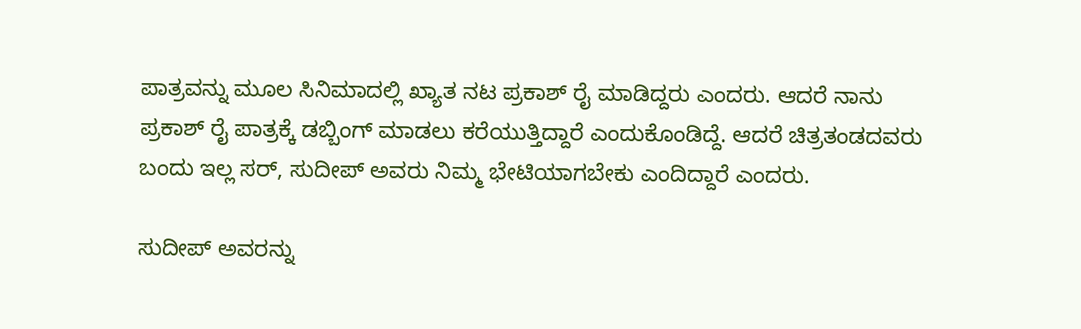ಪಾತ್ರವನ್ನು ಮೂಲ ಸಿನಿಮಾದಲ್ಲಿ ಖ್ಯಾತ ನಟ ಪ್ರಕಾಶ್ ರೈ ಮಾಡಿದ್ದರು ಎಂದರು. ಆದರೆ ನಾನು ಪ್ರಕಾಶ್ ರೈ ಪಾತ್ರಕ್ಕೆ ಡಬ್ಬಿಂಗ್ ಮಾಡಲು ಕರೆಯುತ್ತಿದ್ದಾರೆ ಎಂದುಕೊಂಡಿದ್ದೆ. ಆದರೆ ಚಿತ್ರತಂಡದವರು ಬಂದು ಇಲ್ಲ ಸರ್, ಸುದೀಪ್ ಅವರು ನಿಮ್ಮ ಭೇಟಿಯಾಗಬೇಕು ಎಂದಿದ್ದಾರೆ ಎಂದರು.

ಸುದೀಪ್ ಅವರನ್ನು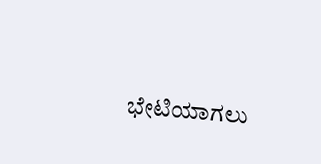ಭೇಟಿಯಾಗಲು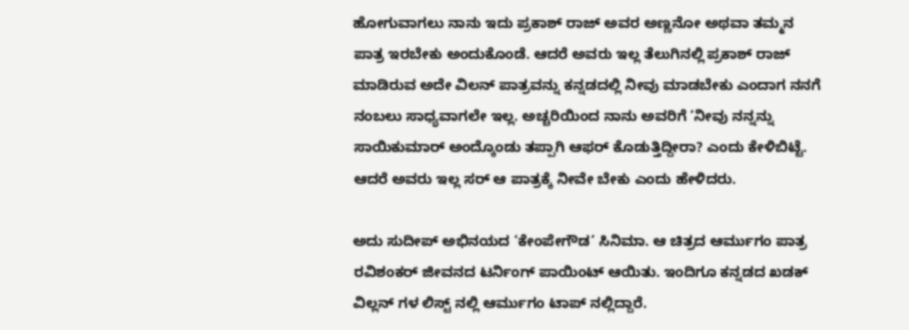ಹೋಗುವಾಗಲು ನಾನು ಇದು ಪ್ರಕಾಶ್ ರಾಜ್ ಅವರ ಅಣ್ಣನೋ ಅಥವಾ ತಮ್ಮನ ಪಾತ್ರ ಇರಬೇಕು ಅಂದುಕೊಂಡೆ. ಆದರೆ ಅವರು ಇಲ್ಲ ತೆಲುಗಿನಲ್ಲಿ ಪ್ರಕಾಶ್ ರಾಜ್ ಮಾಡಿರುವ ಅದೇ ವಿಲನ್ ಪಾತ್ರವನ್ನು ಕನ್ನಡದಲ್ಲಿ ನೀವು ಮಾಡಬೇಕು ಎಂದಾಗ ನನಗೆ ನಂಬಲು ಸಾಧ್ಯವಾಗಲೇ ಇಲ್ಲ. ಅಚ್ಚರಿಯಿಂದ ನಾನು ಅವರಿಗೆ ‘ನೀವು ನನ್ನನ್ನು ಸಾಯಿಕುಮಾರ್ ಅಂದ್ಕೊಂಡು ತಪ್ಪಾಗಿ ಆಫರ್ ಕೊಡುತ್ತಿದ್ದೀರಾ? ಎಂದು ಕೇಳಿಬಿಟ್ಟೆ. ಆದರೆ ಅವರು ಇಲ್ಲ ಸರ್ ಆ ಪಾತ್ರಕ್ಕೆ ನೀವೇ ಬೇಕು ಎಂದು ಹೇಳಿದರು.

ಅದು ಸುದೀಪ್ ಅಭಿನಯದ ‘ಕೇಂಪೇಗೌಡ’ ಸಿನಿಮಾ. ಆ ಚಿತ್ರದ ಆರ್ಮುಗಂ ಪಾತ್ರ ರವಿಶಂಕರ್ ಜೀವನದ ಟರ್ನಿಂಗ್ ಪಾಯಿಂಟ್ ಆಯಿತು. ಇಂದಿಗೂ ಕನ್ನಡದ ಖಡಕ್ ವಿಲ್ಲನ್ ಗಳ ಲಿಸ್ಟ್ ನಲ್ಲಿ ಆರ್ಮುಗಂ ಟಾಪ್ ನಲ್ಲಿದ್ದಾರೆ.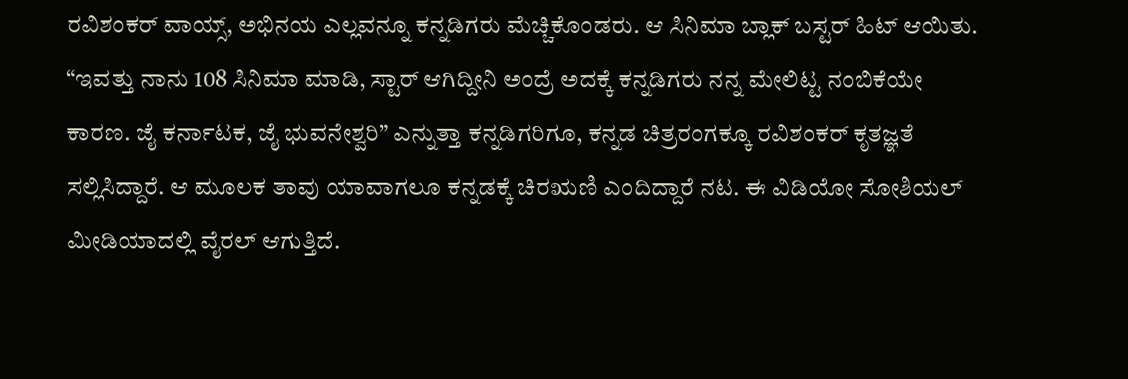ರವಿಶಂಕರ್ ವಾಯ್ಸ್, ಅಭಿನಯ ಎಲ್ಲವನ್ನೂ ಕನ್ನಡಿಗರು ಮೆಚ್ಚಿಕೊಂಡರು. ಆ ಸಿನಿಮಾ ಬ್ಲಾಕ್ ಬಸ್ಟರ್ ಹಿಟ್ ಆಯಿತು. “ಇವತ್ತು ನಾನು 108 ಸಿನಿಮಾ ಮಾಡಿ, ಸ್ಟಾರ್ ಆಗಿದ್ದೀನಿ ಅಂದ್ರೆ ಅದಕ್ಕೆ ಕನ್ನಡಿಗರು ನನ್ನ ಮೇಲಿಟ್ಟ ನಂಬಿಕೆಯೇ ಕಾರಣ. ಜೈ ಕರ್ನಾಟಕ, ಜೈ ಭುವನೇಶ್ವರಿ” ಎನ್ನುತ್ತಾ ಕನ್ನಡಿಗರಿಗೂ, ಕನ್ನಡ ಚಿತ್ರರಂಗಕ್ಕೂ ರವಿಶಂಕರ್ ಕೃತಜ್ಞತೆ ಸಲ್ಲಿಸಿದ್ದಾರೆ. ಆ ಮೂಲಕ ತಾವು ಯಾವಾಗಲೂ ಕನ್ನಡಕ್ಕೆ ಚಿರಋಣಿ ಎಂದಿದ್ದಾರೆ ನಟ. ಈ ವಿಡಿಯೋ ಸೋಶಿಯಲ್ ಮೀಡಿಯಾದಲ್ಲಿ ವೈರಲ್ ಆಗುತ್ತಿದೆ.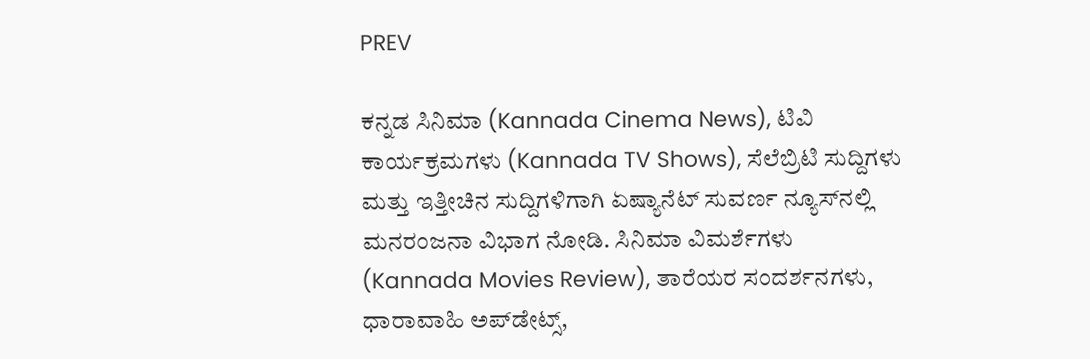PREV

ಕನ್ನಡ ಸಿನಿಮಾ (Kannada Cinema News), ಟಿವಿ ಕಾರ್ಯಕ್ರಮಗಳು (Kannada TV Shows), ಸೆಲೆಬ್ರಿಟಿ ಸುದ್ದಿಗಳು ಮತ್ತು ಇತ್ತೀಚಿನ ಸುದ್ದಿಗಳಿಗಾಗಿ ಏಷ್ಯಾನೆಟ್ ಸುವರ್ಣ ನ್ಯೂಸ್‌ನಲ್ಲಿ ಮನರಂಜನಾ ವಿಭಾಗ ನೋಡಿ. ಸಿನಿಮಾ ವಿಮರ್ಶೆಗಳು (Kannada Movies Review), ತಾರೆಯರ ಸಂದರ್ಶನಗಳು, ಧಾರಾವಾಹಿ ಅಪ್‌ಡೇಟ್ಸ್‌,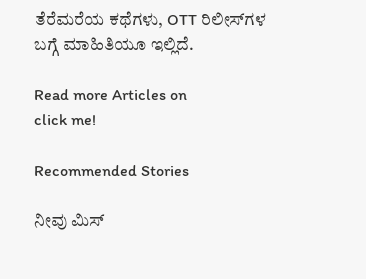ತೆರೆಮರೆಯ ಕಥೆಗಳು, OTT ರಿಲೀಸ್‌ಗಳ ಬಗ್ಗೆ ಮಾಹಿತಿಯೂ ಇಲ್ಲಿದೆ.

Read more Articles on
click me!

Recommended Stories

ನೀವು ಮಿಸ್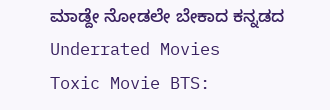ಮಾಡ್ದೇ ನೋಡಲೇ ಬೇಕಾದ ಕನ್ನಡದ Underrated Movies
Toxic Movie BTS: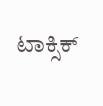ಟಾಕ್ಸಿಕ್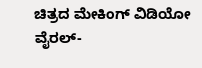ಚಿತ್ರದ ಮೇಕಿಂಗ್ ವಿಡಿಯೋ ವೈರಲ್-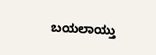ಬಯಲಾಯ್ತು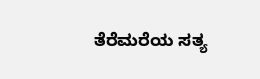ತೆರೆಮರೆಯ ಸತ್ಯ